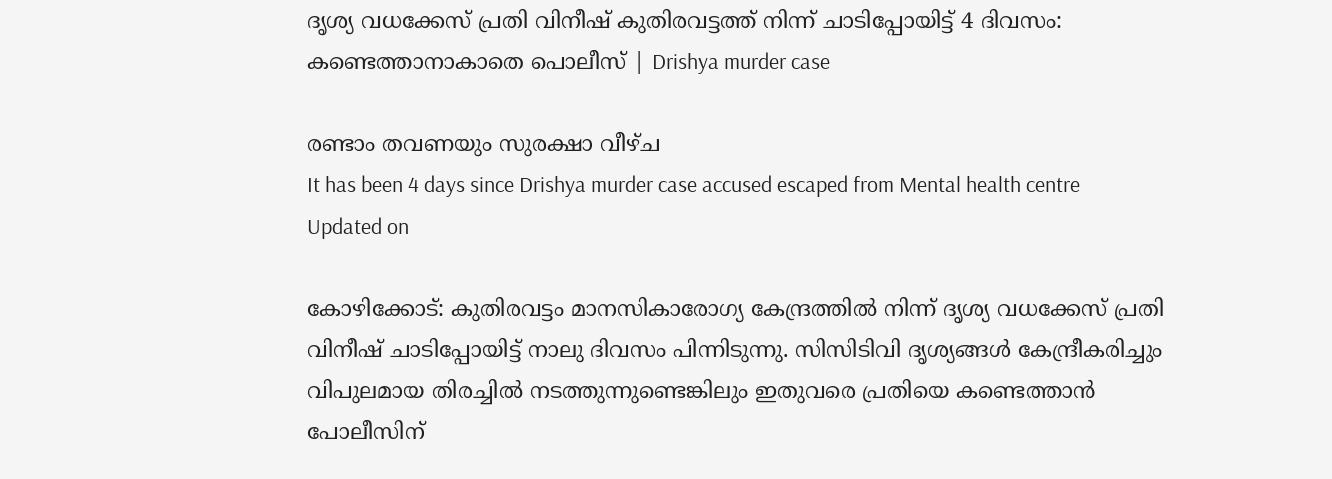ദൃശ്യ വധക്കേസ് പ്രതി വിനീഷ് കുതിരവട്ടത്ത് നിന്ന് ചാടിപ്പോയിട്ട് 4 ദിവസം: കണ്ടെത്താനാകാതെ പൊലീസ് | Drishya murder case

രണ്ടാം തവണയും സുരക്ഷാ വീഴ്ച
It has been 4 days since Drishya murder case accused escaped from Mental health centre
Updated on

കോഴിക്കോട്: കുതിരവട്ടം മാനസികാരോഗ്യ കേന്ദ്രത്തിൽ നിന്ന് ദൃശ്യ വധക്കേസ് പ്രതി വിനീഷ് ചാടിപ്പോയിട്ട് നാലു ദിവസം പിന്നിടുന്നു. സിസിടിവി ദൃശ്യങ്ങൾ കേന്ദ്രീകരിച്ചും വിപുലമായ തിരച്ചിൽ നടത്തുന്നുണ്ടെങ്കിലും ഇതുവരെ പ്രതിയെ കണ്ടെത്താൻ പോലീസിന്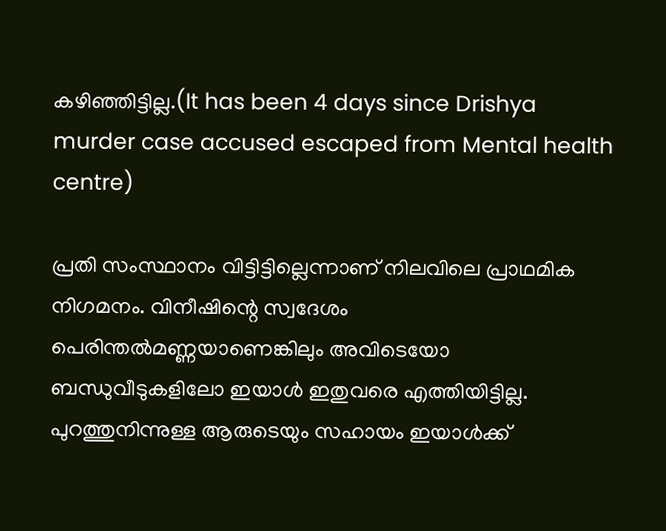കഴിഞ്ഞിട്ടില്ല.(It has been 4 days since Drishya murder case accused escaped from Mental health centre)

പ്രതി സംസ്ഥാനം വിട്ടിട്ടില്ലെന്നാണ് നിലവിലെ പ്രാഥമിക നിഗമനം. വിനീഷിന്റെ സ്വദേശം പെരിന്തൽമണ്ണയാണെങ്കിലും അവിടെയോ ബന്ധുവീടുകളിലോ ഇയാൾ ഇതുവരെ എത്തിയിട്ടില്ല. പുറത്തുനിന്നുള്ള ആരുടെയും സഹായം ഇയാൾക്ക്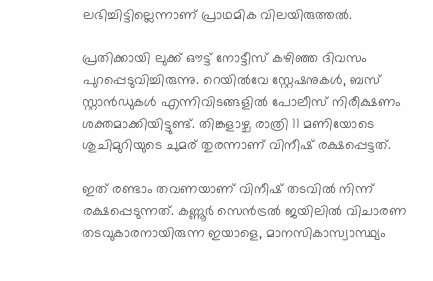ലഭിച്ചിട്ടില്ലെന്നാണ് പ്രാഥമിക വിലയിരുത്തൽ.

പ്രതിക്കായി ലുക്ക് ഔട്ട് നോട്ടീസ് കഴിഞ്ഞ ദിവസം പുറപ്പെടുവിച്ചിരുന്നു. റെയിൽവേ സ്റ്റേഷനുകൾ, ബസ് സ്റ്റാൻഡുകൾ എന്നിവിടങ്ങളിൽ പോലീസ് നിരീക്ഷണം ശക്തമാക്കിയിട്ടുണ്ട്. തിങ്കളാഴ്ച രാത്രി 11 മണിയോടെ ശുചിമുറിയുടെ ചുമര് തുരന്നാണ് വിനീഷ് രക്ഷപ്പെട്ടത്.

ഇത് രണ്ടാം തവണയാണ് വിനീഷ് തടവിൽ നിന്ന് രക്ഷപ്പെടുന്നത്. കണ്ണൂർ സെൻട്രൽ ജയിലിൽ വിചാരണ തടവുകാരനായിരുന്ന ഇയാളെ, മാനസികാസ്വാസ്ഥ്യം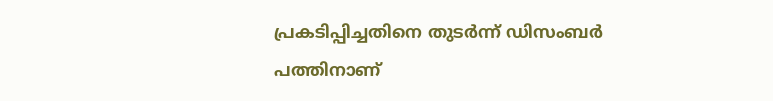പ്രകടിപ്പിച്ചതിനെ തുടർന്ന് ഡിസംബർ പത്തിനാണ്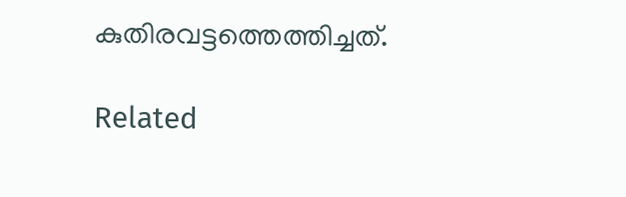കുതിരവട്ടത്തെത്തിച്ചത്.

Related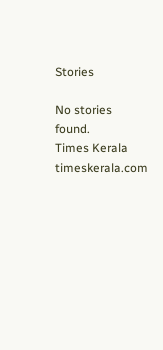Stories

No stories found.
Times Kerala
timeskerala.com